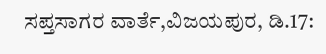ಸಪ್ತಸಾಗರ ವಾರ್ತೆ,ವಿಜಯಪುರ, ಡಿ.17: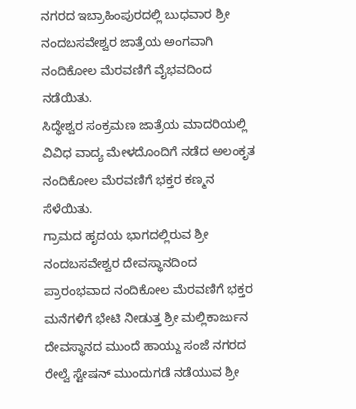ನಗರದ ಇಬ್ರಾಹಿಂಪುರದಲ್ಲಿ ಬುಧವಾರ ಶ್ರೀ ನಂದಬಸವೇಶ್ವರ ಜಾತ್ರೆಯ ಅಂಗವಾಗಿ ನಂದಿಕೋಲ ಮೆರವಣಿಗೆ ವೈಭವದಿಂದ ನಡೆಯಿತು.
ಸಿದ್ಧೇಶ್ವರ ಸಂಕ್ರಮಣ ಜಾತ್ರೆಯ ಮಾದರಿಯಲ್ಲಿ ವಿವಿಧ ವಾದ್ಯ ಮೇಳದೊಂದಿಗೆ ನಡೆದ ಅಲಂಕೃತ ನಂದಿಕೋಲ ಮೆರವಣಿಗೆ ಭಕ್ತರ ಕಣ್ಮನ ಸೆಳೆಯಿತು.
ಗ್ರಾಮದ ಹೃದಯ ಭಾಗದಲ್ಲಿರುವ ಶ್ರೀ ನಂದಬಸವೇಶ್ವರ ದೇವಸ್ಥಾನದಿಂದ ಪ್ರಾರಂಭವಾದ ನಂದಿಕೋಲ ಮೆರವಣಿಗೆ ಭಕ್ತರ ಮನೆಗಳಿಗೆ ಭೇಟಿ ನೀಡುತ್ತ ಶ್ರೀ ಮಲ್ಲಿಕಾರ್ಜುನ ದೇವಸ್ಥಾನದ ಮುಂದೆ ಹಾಯ್ದು ಸಂಜೆ ನಗರದ ರೇಲ್ವೆ ಸ್ಟೇಷನ್ ಮುಂದುಗಡೆ ನಡೆಯುವ ಶ್ರೀ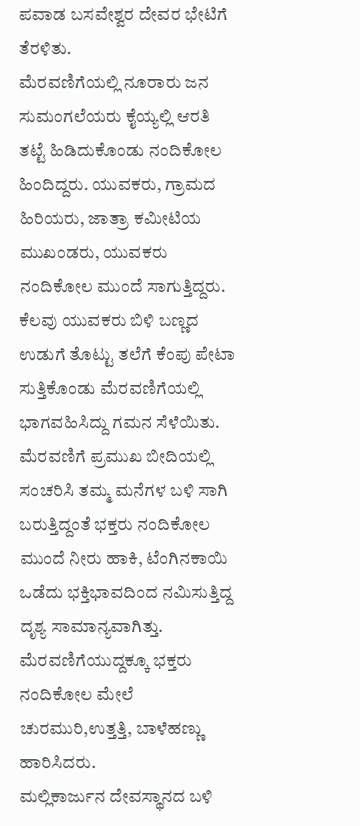ಪವಾಡ ಬಸವೇಶ್ವರ ದೇವರ ಭೇಟಿಗೆ ತೆರಳಿತು.
ಮೆರವಣಿಗೆಯಲ್ಲಿ ನೂರಾರು ಜನ ಸುಮಂಗಲೆಯರು ಕೈಯ್ಯಲ್ಲಿ ಆರತಿ ತಟ್ಟೆ ಹಿಡಿದುಕೊಂಡು ನಂದಿಕೋಲ ಹಿಂದಿದ್ದರು. ಯುವಕರು, ಗ್ರಾಮದ ಹಿರಿಯರು, ಜಾತ್ರಾ ಕಮೀಟಿಯ ಮುಖಂಡರು, ಯುವಕರು ನಂದಿಕೋಲ ಮುಂದೆ ಸಾಗುತ್ತಿದ್ದರು. ಕೆಲವು ಯುವಕರು ಬಿಳಿ ಬಣ್ಣದ ಉಡುಗೆ ತೊಟ್ಟು ತಲೆಗೆ ಕೆಂಪು ಪೇಟಾ ಸುತ್ತಿಕೊಂಡು ಮೆರವಣಿಗೆಯಲ್ಲಿ ಭಾಗವಹಿಸಿದ್ದು ಗಮನ ಸೆಳೆಯಿತು.
ಮೆರವಣಿಗೆ ಪ್ರಮುಖ ಬೀದಿಯಲ್ಲಿ ಸಂಚರಿಸಿ ತಮ್ಮ ಮನೆಗಳ ಬಳಿ ಸಾಗಿ ಬರುತ್ತಿದ್ದಂತೆ ಭಕ್ತರು ನಂದಿಕೋಲ ಮುಂದೆ ನೀರು ಹಾಕಿ, ಟೆಂಗಿನಕಾಯಿ ಒಡೆದು ಭಕ್ತಿಭಾವದಿಂದ ನಮಿಸುತ್ತಿದ್ದ ದೃಶ್ಯ ಸಾಮಾನ್ಯವಾಗಿತ್ತು.
ಮೆರವಣಿಗೆಯುದ್ದಕ್ಕೂ ಭಕ್ತರು ನಂದಿಕೋಲ ಮೇಲೆ ಚುರಮುರಿ,ಉತ್ತತ್ತಿ, ಬಾಳೆಹಣ್ಣು ಹಾರಿಸಿದರು.
ಮಲ್ಲಿಕಾರ್ಜುನ ದೇವಸ್ಥಾನದ ಬಳಿ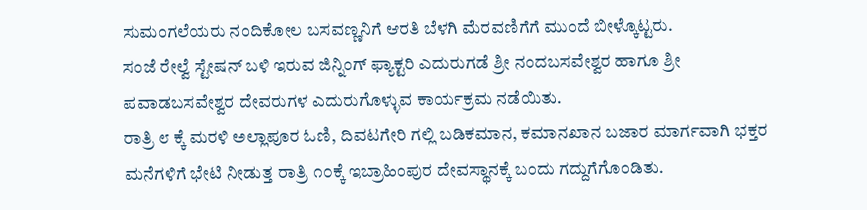ಸುಮಂಗಲೆಯರು ನಂದಿಕೋಲ ಬಸವಣ್ಣನಿಗೆ ಆರತಿ ಬೆಳಗಿ ಮೆರವಣಿಗೆಗೆ ಮುಂದೆ ಬೀಳ್ಕೊಟ್ಟರು.
ಸಂಜೆ ರೇಲ್ವೆ ಸ್ಟೇಷನ್ ಬಳಿ ಇರುವ ಜಿನ್ನಿಂಗ್ ಫ್ಯಾಕ್ಟರಿ ಎದುರುಗಡೆ ಶ್ರೀ ನಂದಬಸವೇಶ್ವರ ಹಾಗೂ ಶ್ರೀ ಪವಾಡಬಸವೇಶ್ವರ ದೇವರುಗಳ ಎದುರುಗೊಳ್ಳುವ ಕಾರ್ಯಕ್ರಮ ನಡೆಯಿತು.
ರಾತ್ರಿ ೮ ಕ್ಕೆ ಮರಳಿ ಅಲ್ಲಾಪೂರ ಓಣಿ, ದಿವಟಗೇರಿ ಗಲ್ಲಿ ಬಡಿಕಮಾನ, ಕಮಾನಖಾನ ಬಜಾರ ಮಾರ್ಗವಾಗಿ ಭಕ್ತರ ಮನೆಗಳಿಗೆ ಭೇಟಿ ನೀಡುತ್ತ ರಾತ್ರಿ ೧೦ಕ್ಕೆ ಇಬ್ರಾಹಿಂಪುರ ದೇವಸ್ಥಾನಕ್ಕೆ ಬಂದು ಗದ್ದುಗೆಗೊಂಡಿತು.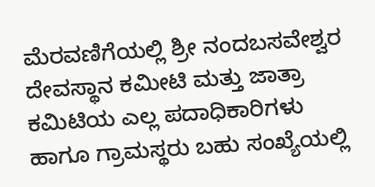ಮೆರವಣಿಗೆಯಲ್ಲಿ ಶ್ರೀ ನಂದಬಸವೇಶ್ವರ ದೇವಸ್ಥಾನ ಕಮೀಟಿ ಮತ್ತು ಜಾತ್ರಾ ಕಮಿಟಿಯ ಎಲ್ಲ ಪದಾಧಿಕಾರಿಗಳು ಹಾಗೂ ಗ್ರಾಮಸ್ಥರು ಬಹು ಸಂಖ್ಯೆಯಲ್ಲಿ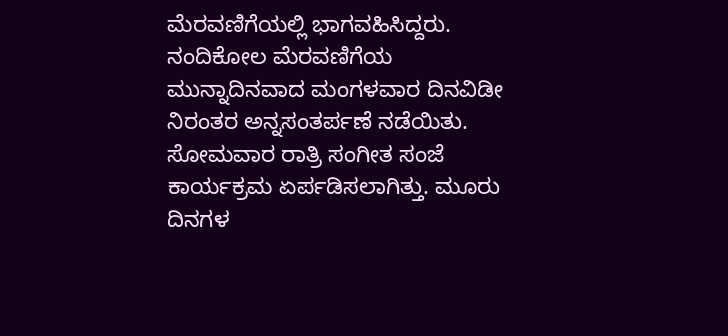ಮೆರವಣಿಗೆಯಲ್ಲಿ ಭಾಗವಹಿಸಿದ್ದರು.
ನಂದಿಕೋಲ ಮೆರವಣಿಗೆಯ ಮುನ್ನಾದಿನವಾದ ಮಂಗಳವಾರ ದಿನವಿಡೀ ನಿರಂತರ ಅನ್ನಸಂತರ್ಪಣೆ ನಡೆಯಿತು. ಸೋಮವಾರ ರಾತ್ರಿ ಸಂಗೀತ ಸಂಜೆ ಕಾರ್ಯಕ್ರಮ ಏರ್ಪಡಿಸಲಾಗಿತ್ತು. ಮೂರು ದಿನಗಳ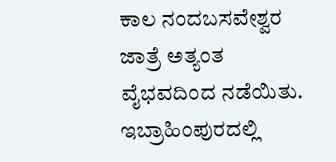ಕಾಲ ನಂದಬಸವೇಶ್ವರ ಜಾತ್ರೆ ಅತ್ಯಂತ ವೈಭವದಿಂದ ನಡೆಯಿತು.
ಇಬ್ರಾಹಿಂಪುರದಲ್ಲಿ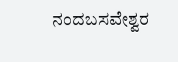ನಂದಬಸವೇಶ್ವರ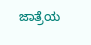ಜಾತ್ರೆಯ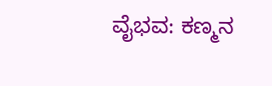ವೈಭವ: ಕಣ್ಮನ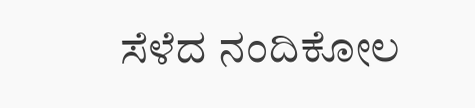ಸೆಳೆದ ನಂದಿಕೋಲ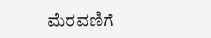ಮೆರವಣಿಗೆ